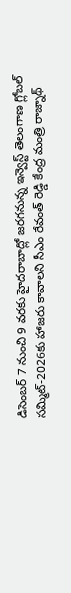డిసెంబర్ 7 నుంచి 9 వరకు హైదరాబాద్లో జరగనున్న ఇన్వెస్ట్ తెలంగాణ గ్లోబల్ సమ్మిట్-2026కు హాజరు కావాలని సీఎం రేవంత్ రెడ్డి కేంద్ర మంత్రి రాజ్నాథ్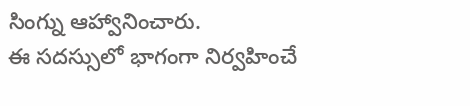సింగ్ను ఆహ్వానించారు.
ఈ సదస్సులో భాగంగా నిర్వహించే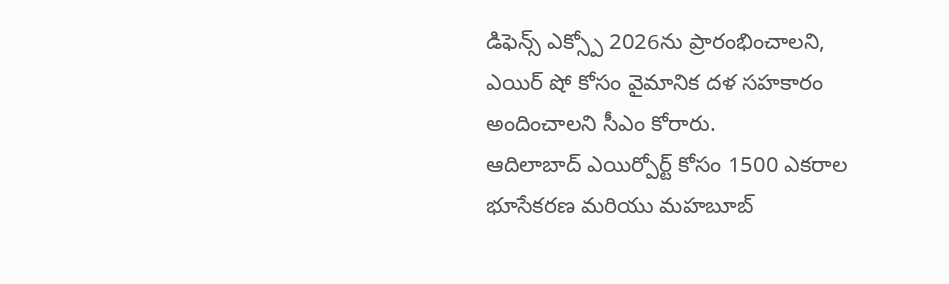డిఫెన్స్ ఎక్స్పో 2026ను ప్రారంభించాలని, ఎయిర్ షో కోసం వైమానిక దళ సహకారం అందించాలని సీఎం కోరారు.
ఆదిలాబాద్ ఎయిర్పోర్ట్ కోసం 1500 ఎకరాల భూసేకరణ మరియు మహబూబ్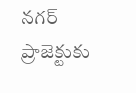నగర్ ప్రాజెక్టుకు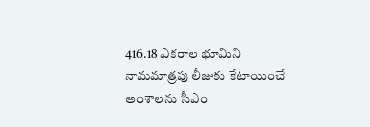416.18 ఎకరాల భూమిని నామమాత్రపు లీజుకు కేటాయించే అంశాలను సీఎం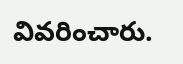వివరించారు.